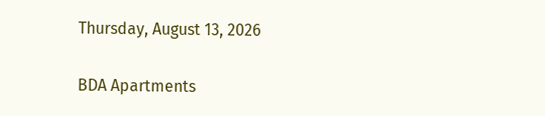Thursday, August 13, 2026

BDA Apartments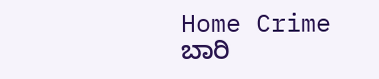Home Crime ಬಾರಿ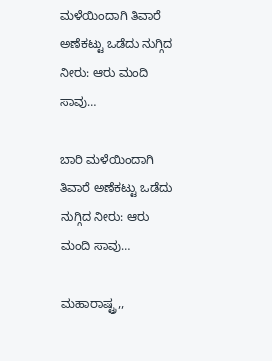ಮಳೆಯಿಂದಾಗಿ ತಿವಾರೆ ಅಣೆಕಟ್ಟು ಒಡೆದು ನುಗ್ಗಿದ ನೀರು: ಆರು ಮಂದಿ ಸಾವು…

ಬಾರಿ ಮಳೆಯಿಂದಾಗಿ ತಿವಾರೆ ಅಣೆಕಟ್ಟು ಒಡೆದು ನುಗ್ಗಿದ ನೀರು: ಆರು ಮಂದಿ ಸಾವು…

ಮಹಾರಾಷ್ಟ್ರ,,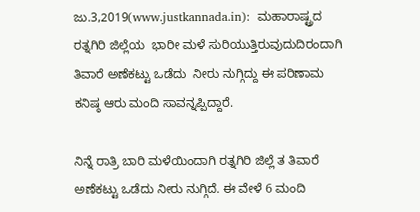ಜು.3,2019(www.justkannada.in):  ಮಹಾರಾಷ್ಟ್ರದ ರತ್ನಗಿರಿ ಜಿಲ್ಲೆಯ  ಭಾರೀ ಮಳೆ ಸುರಿಯುತ್ತಿರುವುದುದಿರಂದಾಗಿ ತಿವಾರೆ ಅಣೆಕಟ್ಟು ಒಡೆದು  ನೀರು ನುಗ್ಗಿದ್ದು ಈ ಪರಿಣಾಮ ಕನಿಷ್ಠ ಆರು ಮಂದಿ ಸಾವನ್ನಪ್ಪಿದ್ದಾರೆ.

ನಿನ್ನೆ ರಾತ್ರಿ ಬಾರಿ ಮಳೆಯಿಂದಾಗಿ ರತ್ನಗಿರಿ ಜಿಲ್ಲೆ ತ ತಿವಾರೆ ಅಣೆಕಟ್ಟು ಒಡೆದು ನೀರು ನುಗ್ಗಿದೆ. ಈ ವೇಳೆ 6 ಮಂದಿ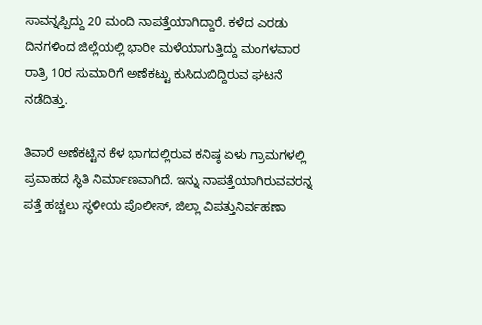ಸಾವನ್ನಪ್ಪಿದ್ದು 20 ಮಂದಿ ನಾಪತ್ತೆಯಾಗಿದ್ದಾರೆ. ಕಳೆದ ಎರಡು ದಿನಗಳಿಂದ ಜಿಲ್ಲೆಯಲ್ಲಿ ಭಾರೀ ಮಳೆಯಾಗುತ್ತಿದ್ದು ಮಂಗಳವಾರ ರಾತ್ರಿ 10ರ ಸುಮಾರಿಗೆ ಅಣೆಕಟ್ಟು ಕುಸಿದುಬಿದ್ದಿರುವ ಘಟನೆ ನಡೆದಿತ್ತು.

ತಿವಾರೆ ಅಣೆಕಟ್ಟಿನ ಕೆಳ ಭಾಗದಲ್ಲಿರುವ ಕನಿಷ್ಠ ಏಳು ಗ್ರಾಮಗಳಲ್ಲಿ ಪ್ರವಾಹದ ಸ್ಥಿತಿ ನಿರ್ಮಾಣವಾಗಿದೆ. ಇನ್ನು ನಾಪತ್ತೆಯಾಗಿರುವವರನ್ನ ಪತ್ತೆ ಹಚ್ಚಲು ಸ್ಥಳೀಯ ಪೊಲೀಸ್, ಜಿಲ್ಲಾ ವಿಪತ್ತುನಿರ್ವಹಣಾ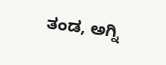ತಂಡ, ಅಗ್ನಿ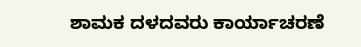ಶಾಮಕ ದಳದವರು ಕಾರ್ಯಾಚರಣೆ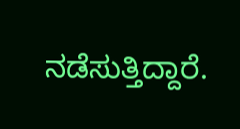ನಡೆಸುತ್ತಿದ್ದಾರೆ.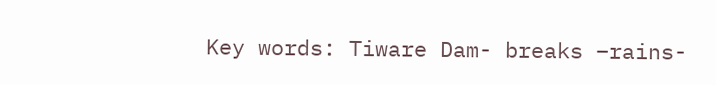Key words: Tiware Dam- breaks –rains-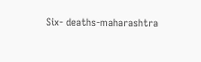Six- deaths-maharashtra